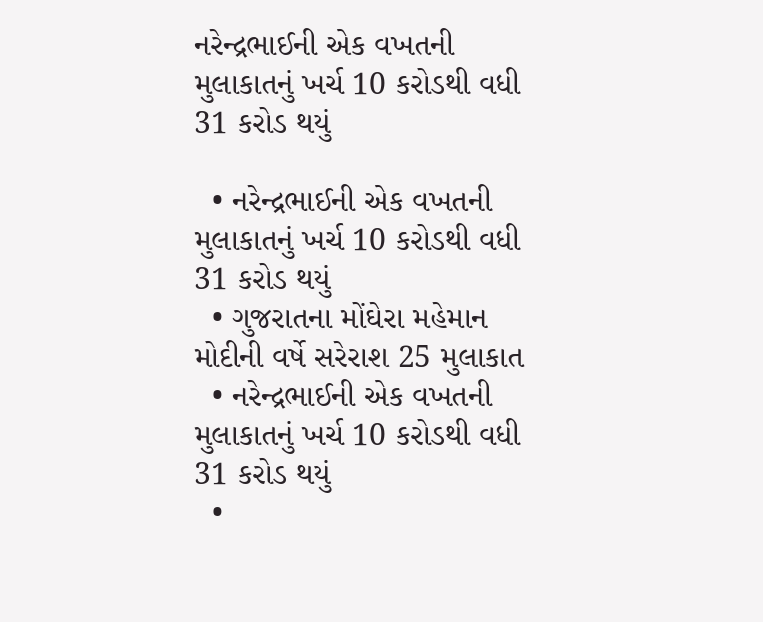નરેન્દ્રભાઈની એક વખતની મુલાકાતનું ખર્ચ 10 કરોડથી વધી 31 કરોડ થયું

  • નરેન્દ્રભાઈની એક વખતની મુલાકાતનું ખર્ચ 10 કરોડથી વધી 31 કરોડ થયું
  • ગુજરાતના મોંઘેરા મહેમાન મોદીની વર્ષે સરેરાશ 25 મુલાકાત
  • નરેન્દ્રભાઈની એક વખતની મુલાકાતનું ખર્ચ 10 કરોડથી વધી 31 કરોડ થયું
  •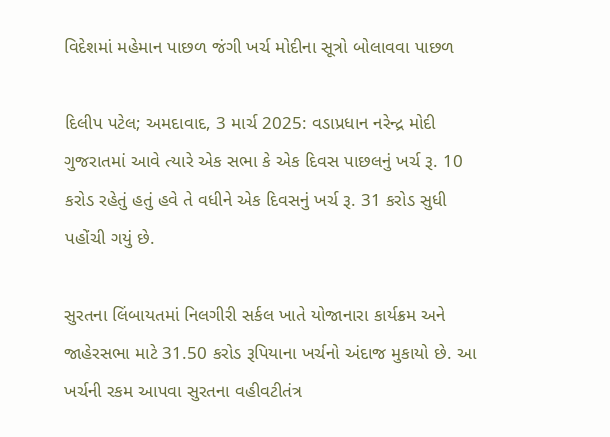વિદેશમાં મહેમાન પાછળ જંગી ખર્ચ મોદીના સૂત્રો બોલાવવા પાછળ

દિલીપ પટેલ; અમદાવાદ, 3 માર્ચ 2025: વડાપ્રધાન નરેન્દ્ર મોદી ગુજરાતમાં આવે ત્યારે એક સભા કે એક દિવસ પાછલનું ખર્ચ રૂ. 10 કરોડ રહેતું હતું હવે તે વધીને એક દિવસનું ખર્ચ રૂ. 31 કરોડ સુધી પહોંચી ગયું છે.

સુરતના લિંબાયતમાં નિલગીરી સર્કલ ખાતે યોજાનારા કાર્યક્રમ અને જાહેરસભા માટે 31.50 કરોડ રૂપિયાના ખર્ચનો અંદાજ મુકાયો છે. આ ખર્ચની રકમ આપવા સુરતના વહીવટીતંત્ર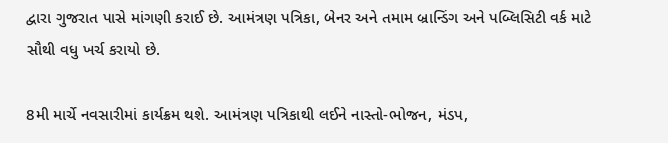દ્વારા ગુજરાત પાસે માંગણી કરાઈ છે. આમંત્રણ પત્રિકા, બેનર અને તમામ બ્રાન્ડિંગ અને પબ્લિસિટી વર્ક માટે સૌથી વધુ ખર્ચ કરાયો છે.

8મી માર્ચે નવસારીમાં કાર્યક્રમ થશે. આમંત્રણ પત્રિકાથી લઈને નાસ્તો-ભોજન, મંડપ,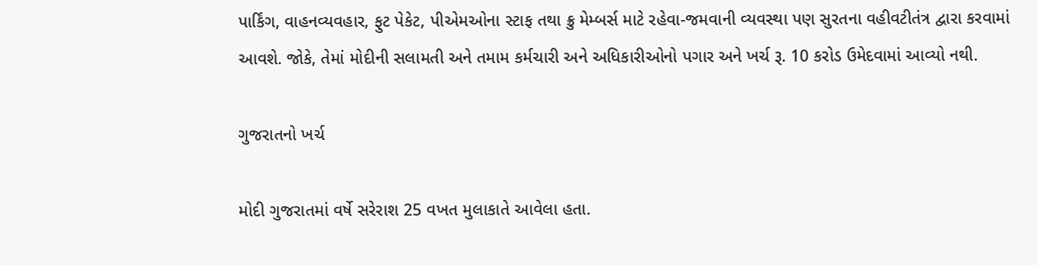પાર્કિંગ, વાહનવ્યવહાર, ફુટ પેકેટ, પીએમઓના સ્ટાફ તથા ક્રુ મેમ્બર્સ માટે રહેવા-જમવાની વ્યવસ્થા પણ સુરતના વહીવટીતંત્ર દ્વારા કરવામાં આવશે. જોકે, તેમાં મોદીની સલામતી અને તમામ કર્મચારી અને અધિકારીઓનો પગાર અને ખર્ચ રૂ. 10 કરોડ ઉમેદવામાં આવ્યો નથી.

ગુજરાતનો ખર્ચ

મોદી ગુજરાતમાં વર્ષે સરેરાશ 25 વખત મુલાકાતે આવેલા હતા.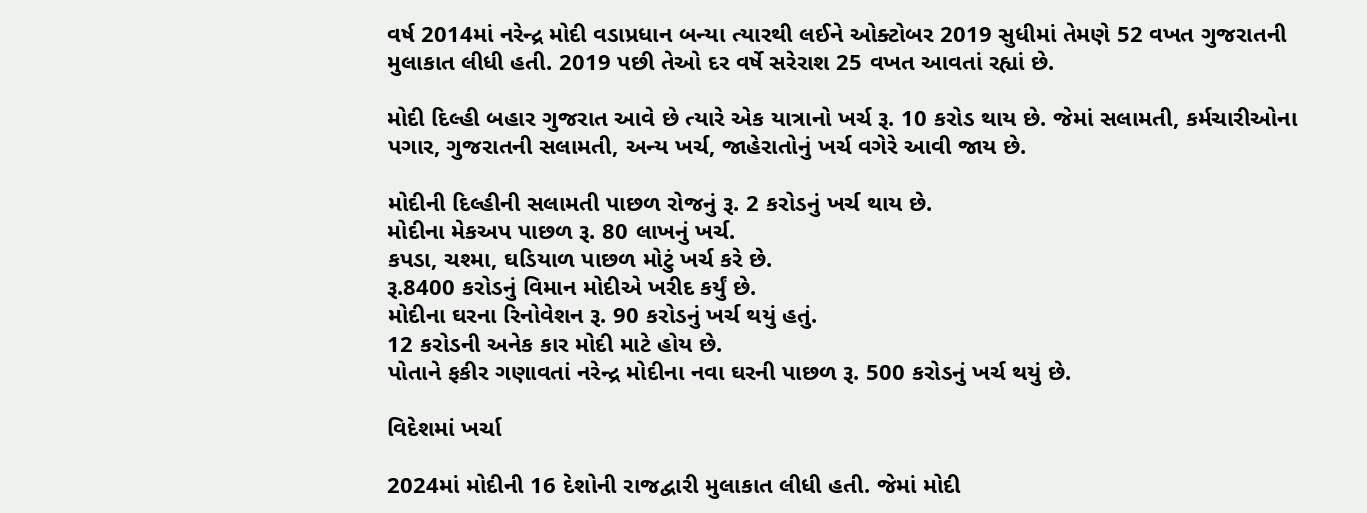વર્ષ 2014માં નરેન્દ્ર મોદી વડાપ્રધાન બન્યા ત્યારથી લઈને ઓક્ટોબર 2019 સુધીમાં તેમણે 52 વખત ગુજરાતની મુલાકાત લીધી હતી. 2019 પછી તેઓ દર વર્ષે સરેરાશ 25 વખત આવતાં રહ્યાં છે.

મોદી દિલ્હી બહાર ગુજરાત આવે છે ત્યારે એક યાત્રાનો ખર્ચ રૂ. 10 કરોડ થાય છે. જેમાં સલામતી, કર્મચારીઓના પગાર, ગુજરાતની સલામતી, અન્ય ખર્ચ, જાહેરાતોનું ખર્ચ વગેરે આવી જાય છે.

મોદીની દિલ્હીની સલામતી પાછળ રોજનું રૂ. 2 કરોડનું ખર્ચ થાય છે.
મોદીના મેકઅપ પાછળ રૂ. 80 લાખનું ખર્ચ.
કપડા, ચશ્મા, ઘડિયાળ પાછળ મોટું ખર્ચ કરે છે.
રૂ.8400 કરોડનું વિમાન મોદીએ ખરીદ કર્યું છે.
મોદીના ઘરના રિનોવેશન રૂ. 90 કરોડનું ખર્ચ થયું હતું.
12 કરોડની અનેક કાર મોદી માટે હોય છે.
પોતાને ફકીર ગણાવતાં નરેન્દ્ર મોદીના નવા ઘરની પાછળ રૂ. 500 કરોડનું ખર્ચ થયું છે.

વિદેશમાં ખર્ચા

2024માં મોદીની 16 દેશોની રાજદ્વારી મુલાકાત લીધી હતી. જેમાં મોદી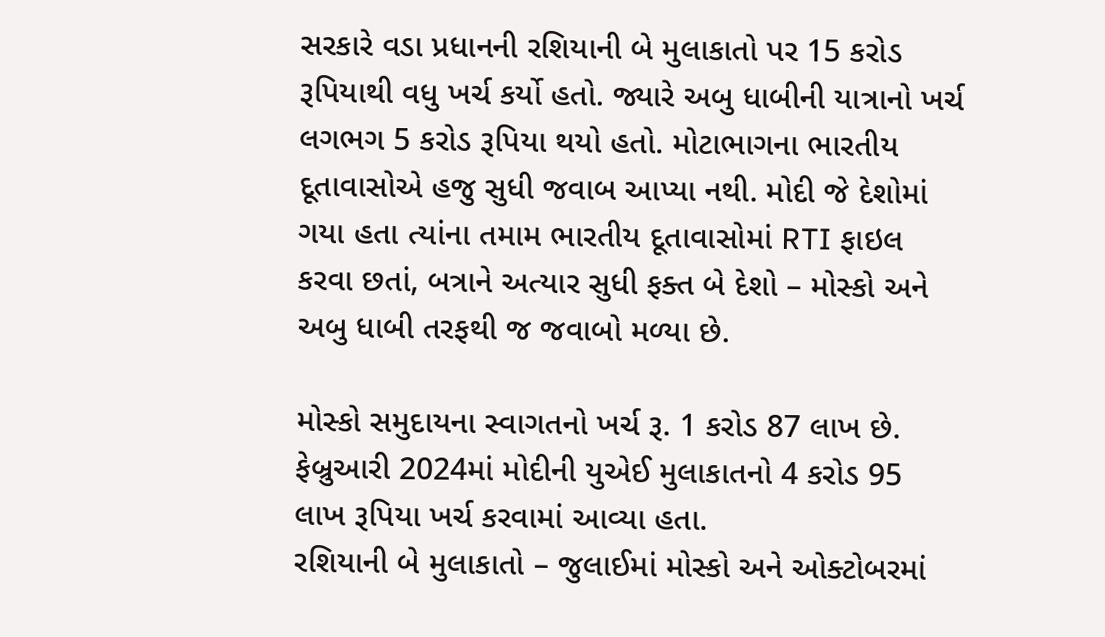સરકારે વડા પ્રધાનની રશિયાની બે મુલાકાતો પર 15 કરોડ રૂપિયાથી વધુ ખર્ચ કર્યો હતો. જ્યારે અબુ ધાબીની યાત્રાનો ખર્ચ લગભગ 5 કરોડ રૂપિયા થયો હતો. મોટાભાગના ભારતીય દૂતાવાસોએ હજુ સુધી જવાબ આપ્યા નથી. મોદી જે દેશોમાં ગયા હતા ત્યાંના તમામ ભારતીય દૂતાવાસોમાં RTI ફાઇલ કરવા છતાં, બત્રાને અત્યાર સુધી ફક્ત બે દેશો – મોસ્કો અને અબુ ધાબી તરફથી જ જવાબો મળ્યા છે.

મોસ્કો સમુદાયના સ્વાગતનો ખર્ચ રૂ. 1 કરોડ 87 લાખ છે. ફેબ્રુઆરી 2024માં મોદીની યુએઈ મુલાકાતનો 4 કરોડ 95 લાખ રૂપિયા ખર્ચ કરવામાં આવ્યા હતા.
રશિયાની બે મુલાકાતો – જુલાઈમાં મોસ્કો અને ઓક્ટોબરમાં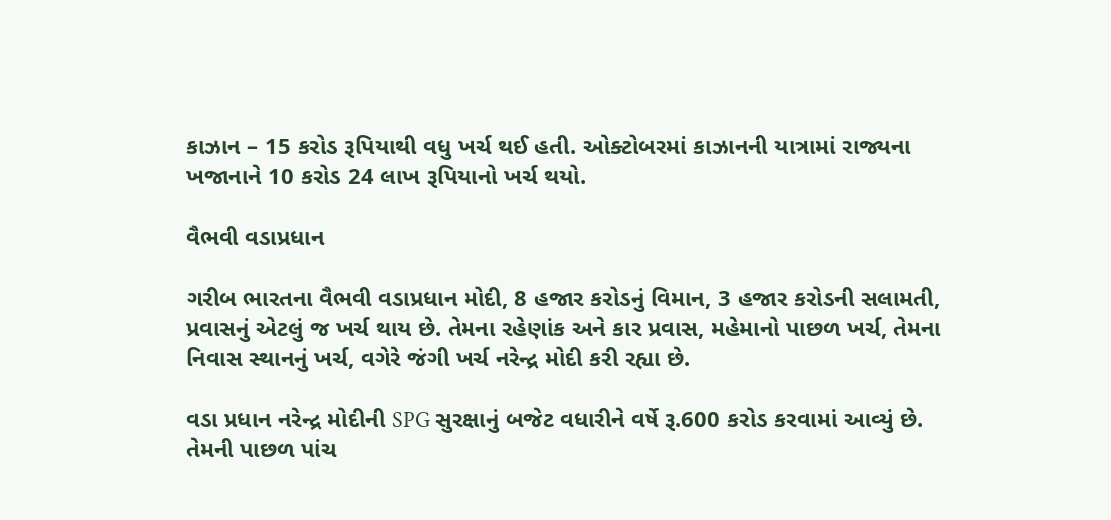કાઝાન – 15 કરોડ રૂપિયાથી વધુ ખર્ચ થઈ હતી. ઓક્ટોબરમાં કાઝાનની યાત્રામાં રાજ્યના ખજાનાને 10 કરોડ 24 લાખ રૂપિયાનો ખર્ચ થયો.

વૈભવી વડાપ્રધાન

ગરીબ ભારતના વૈભવી વડાપ્રધાન મોદી, 8 હજાર કરોડનું વિમાન, 3 હજાર કરોડની સલામતી, પ્રવાસનું એટલું જ ખર્ચ થાય છે. તેમના રહેણાંક અને કાર પ્રવાસ, મહેમાનો પાછળ ખર્ચ, તેમના નિવાસ સ્થાનનું ખર્ચ, વગેરે જંગી ખર્ચ નરેન્દ્ર મોદી કરી રહ્યા છે.

વડા પ્રધાન નરેન્દ્ર મોદીની SPG સુરક્ષાનું બજેટ વધારીને વર્ષે રૂ.600 કરોડ કરવામાં આવ્યું છે. તેમની પાછળ પાંચ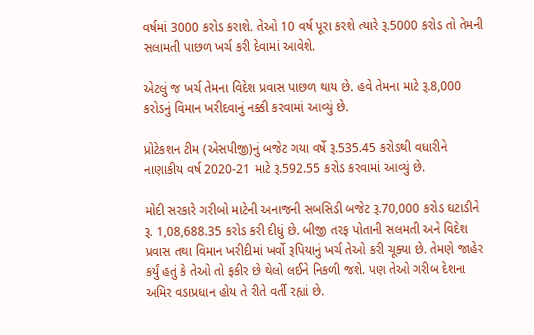વર્ષમાં 3000 કરોડ કરાશે. તેઓ 10 વર્ષ પૂરા કરશે ત્યારે રૂ.5000 કરોડ તો તેમની સલામતી પાછળ ખર્ચ કરી દેવામાં આવેશે.

એટલું જ ખર્ચ તેમના વિદેશ પ્રવાસ પાછળ થાય છે. હવે તેમના માટે રૂ.8,000 કરોડનું વિમાન ખરીદવાનું નક્કી કરવામાં આવ્યું છે.

પ્રોટેકશન ટીમ (એસપીજી)નું બજેટ ગયા વર્ષે રૂ.535.45 કરોડથી વધારીને નાણાકીય વર્ષ 2020-21 માટે રૂ.592.55 કરોડ કરવામાં આવ્યું છે.

મોદી સરકારે ગરીબો માટેની અનાજની સબસિડી બજેટ રૂ.70,000 કરોડ ઘટાડીને રૂ. 1,08,688.35 કરોડ કરી દીધું છે. બીજી તરફ પોતાની સલમતી અને વિદેશ પ્રવાસ તથા વિમાન ખરીદીમાં ખર્વો રૂપિયાનું ખર્ચ તેઓ કરી ચૂક્યા છે. તેમણે જાહેર કર્યું હતું કે તેઓ તો ફકીર છે થેલો લઈને નિકળી જશે. પણ તેઓ ગરીબ દેશના અમિર વડાપ્રધાન હોય તે રીતે વર્તી રહ્યાં છે.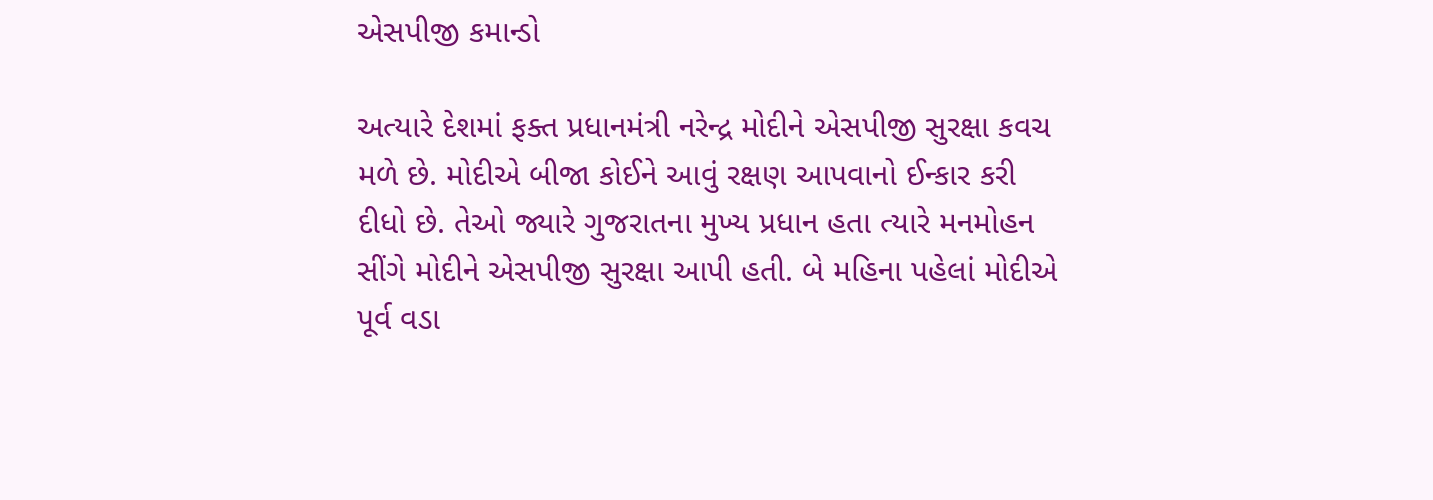એસપીજી કમાન્ડો

અત્યારે દેશમાં ફક્ત પ્રધાનમંત્રી નરેન્દ્ર મોદીને એસપીજી સુરક્ષા કવચ મળે છે. મોદીએ બીજા કોઈને આવું રક્ષણ આપવાનો ઈન્કાર કરી દીધો છે. તેઓ જ્યારે ગુજરાતના મુખ્ય પ્રધાન હતા ત્યારે મનમોહન સીંગે મોદીને એસપીજી સુરક્ષા આપી હતી. બે મહિના પહેલાં મોદીએ પૂર્વ વડા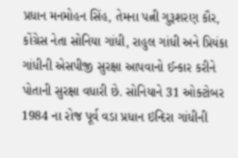પ્રધાન મનમોહન સિંહ, તેમના પત્ની ગુરૂશરણ કૌર, કોંગ્રેસ નેતા સોનિયા ગાંધી, રાહુલ ગાંધી અને પ્રિયંકા ગાંધીની એસપીજી સુરક્ષા આપવાનો ઈન્કાર કરીને પોતાની સુરક્ષા વધારી છે. સોનિયાને 31 ઓક્ટોબર 1984 ના રોજ પૂર્વ વડા પ્રધાન ઇન્દિરા ગાંધીની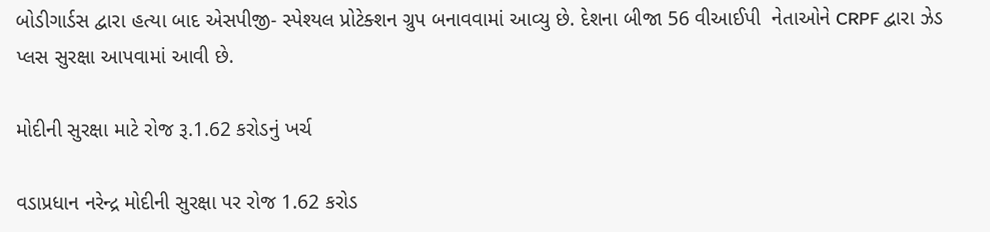બોડીગાર્ડસ દ્વારા હત્યા બાદ એસપીજી- સ્પેશ્યલ પ્રોટેક્શન ગ્રુપ બનાવવામાં આવ્યુ છે. દેશના બીજા 56 વીઆઈપી  નેતાઓને CRPF દ્વારા ઝેડ પ્લસ સુરક્ષા આપવામાં આવી છે.

મોદીની સુરક્ષા માટે રોજ રૂ.1.62 કરોડનું ખર્ચ

વડાપ્રધાન નરેન્દ્ર મોદીની સુરક્ષા પર રોજ 1.62 કરોડ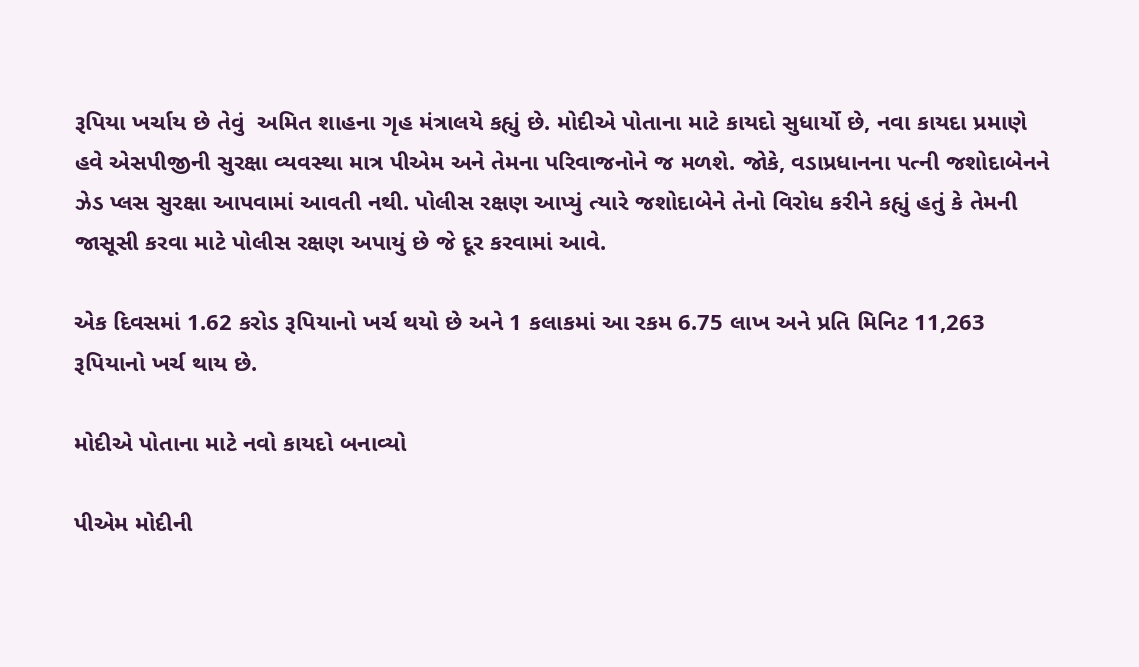રૂપિયા ખર્ચાય છે તેવું  અમિત શાહના ગૃહ મંત્રાલયે કહ્યું છે. મોદીએ પોતાના માટે કાયદો સુધાર્યો છે, નવા કાયદા પ્રમાણે હવે એસપીજીની સુરક્ષા વ્યવસ્થા માત્ર પીએમ અને તેમના પરિવાજનોને જ મળશે. જોકે, વડાપ્રધાનના પત્ની જશોદાબેનને ઝેડ પ્લસ સુરક્ષા આપવામાં આવતી નથી. પોલીસ રક્ષણ આપ્યું ત્યારે જશોદાબેને તેનો વિરોધ કરીને કહ્યું હતું કે તેમની જાસૂસી કરવા માટે પોલીસ રક્ષણ અપાયું છે જે દૂર કરવામાં આવે.

એક દિવસમાં 1.62 કરોડ રૂપિયાનો ખર્ચ થયો છે અને 1 કલાકમાં આ રકમ 6.75 લાખ અને પ્રતિ મિનિટ 11,263 રૂપિયાનો ખર્ચ થાય છે.

મોદીએ પોતાના માટે નવો કાયદો બનાવ્યો

પીએમ મોદીની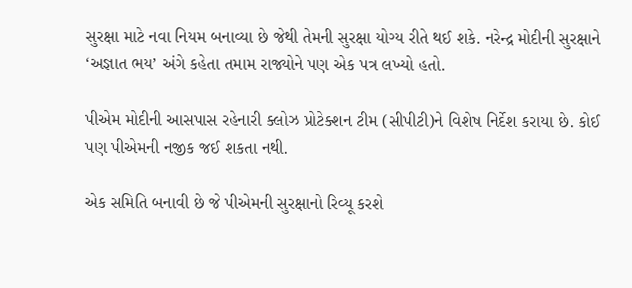સુરક્ષા માટે નવા નિયમ બનાવ્યા છે જેથી તેમની સુરક્ષા યોગ્ય રીતે થઈ શકે. નરેન્દ્ર મોદીની સુરક્ષાને ‘અજ્ઞાત ભય’ અંગે કહેતા તમામ રાજ્યોને પણ એક પત્ર લખ્યો હતો.

પીએમ મોદીની આસપાસ રહેનારી ક્લોઝ પ્રોટેક્શન ટીમ (સીપીટી)ને વિશેષ નિર્દેશ કરાયા છે. કોઈ પણ પીએમની નજીક જઈ શકતા નથી.

એક સમિતિ બનાવી છે જે પીએમની સુરક્ષાનો રિવ્યૂ કરશે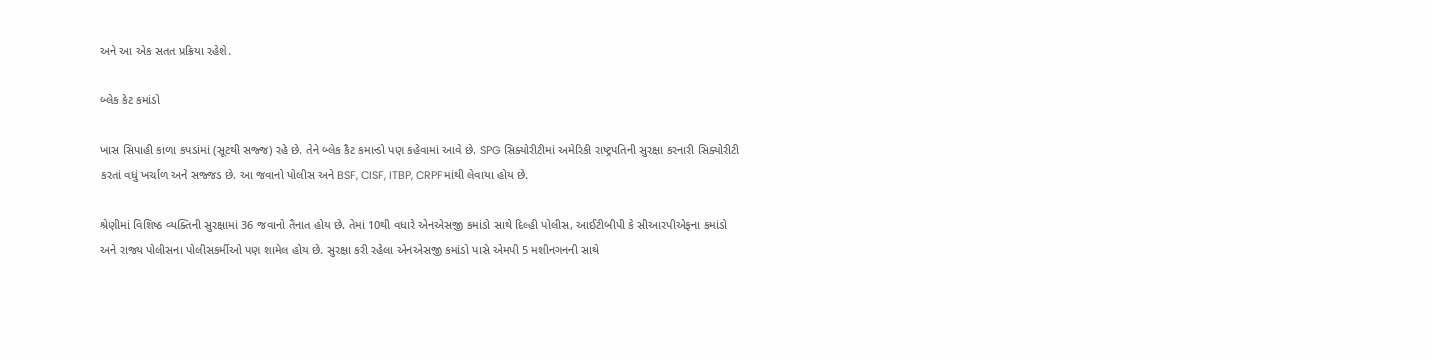અને આ એક સતત પ્રક્રિયા રહેશે.

બ્લેક કેટ કમાંડો

ખાસ સિપાહી કાળા કપડાંમાં (સૂટથી સજ્જ) રહે છે. તેને બ્લેક કૈટ કમાન્ડો પણ કહેવામાં આવે છે. SPG સિક્યોરીટીમાં અમેરિકી રાષ્ટ્રપતિની સુરક્ષા કરનારી સિક્યોરીટી કરતાં વધું ખર્ચાળ અને સજ્જડ છે. આ જવાનો પોલીસ અને BSF, CISF, ITBP, CRPFમાંથી લેવાયા હોય છે.

શ્રેણીમાં વિશિષ્ઠ વ્યક્તિની સુરક્ષામાં 36 જવાનો તૈનાત હોય છે. તેમાં 10થી વધારે એનએસજી કમાંડો સાથે દિલ્હી પોલીસ, આઈટીબીપી કે સીઆરપીએફના કમાંડો અને રાજ્ય પોલીસના પોલીસકર્મીઓ પણ શામેલ હોય છે. સુરક્ષા કરી રહેલા એનએસજી કમાંડો પાસે એમપી 5 મશીનગનની સાથે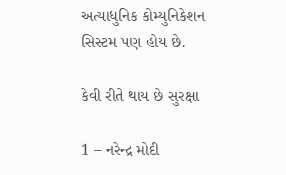અત્યાધુનિક કોમ્યુનિકેશન સિસ્ટમ પણ હોય છે.

કેવી રીતે થાય છે સુરક્ષા

1 – નરેન્દ્ર મોદી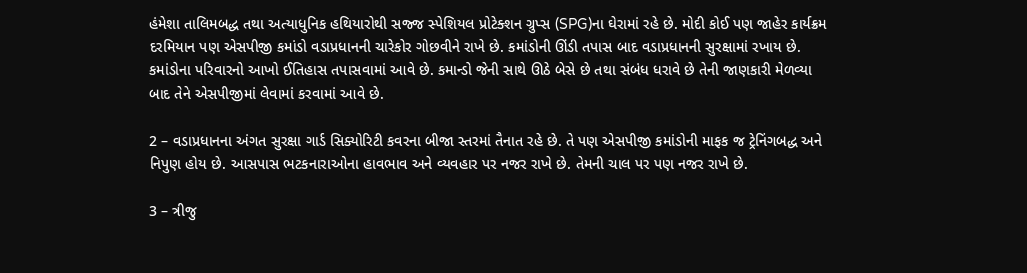હંમેશા તાલિમબદ્ધ તથા અત્યાધુનિક હથિયારોથી સજ્જ સ્પેશિયલ પ્રોટેક્શન ગ્રુપ્સ (SPG)ના ઘેરામાં રહે છે. મોદી કોઈ પણ જાહેર કાર્યક્રમ દરમિયાન પણ એસપીજી કમાંડો વડાપ્રધાનની ચારેકોર ગોછવીને રાખે છે. કમાંડોની ઊંડી તપાસ બાદ વડાપ્રધાનની સુરક્ષામાં રખાય છે. કમાંડોના પરિવારનો આખો ઈતિહાસ તપાસવામાં આવે છે. કમાન્ડો જેની સાથે ઊઠે બેસે છે તથા સંબંધ ધરાવે છે તેની જાણકારી મેળવ્યા બાદ તેને એસપીજીમાં લેવામાં કરવામાં આવે છે.

2 – વડાપ્રધાનના અંગત સુરક્ષા ગાર્ડ સિક્યોરિટી કવરના બીજા સ્તરમાં તૈનાત રહે છે. તે પણ એસપીજી કમાંડોની માફક જ ટ્રેનિંગબદ્ધ અને નિપુણ હોય છે. આસપાસ ભટકનારાઓના હાવભાવ અને વ્યવહાર પર નજર રાખે છે. તેમની ચાલ પર પણ નજર રાખે છે.

3 – ત્રીજુ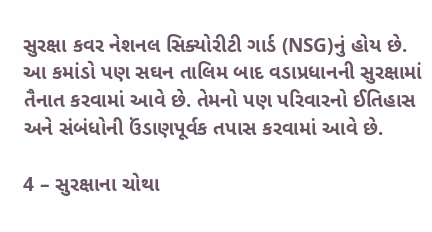સુરક્ષા કવર નેશનલ સિક્યોરીટી ગાર્ડ (NSG)નું હોય છે. આ કમાંડો પણ સઘન તાલિમ બાદ વડાપ્રધાનની સુરક્ષામાં તૈનાત કરવામાં આવે છે. તેમનો પણ પરિવારનો ઈતિહાસ અને સંબંધોની ઉંડાણપૂર્વક તપાસ કરવામાં આવે છે.

4 – સુરક્ષાના ચોથા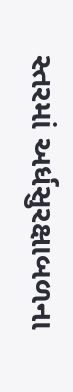સ્તરમાં અર્ધસુરક્ષાબળના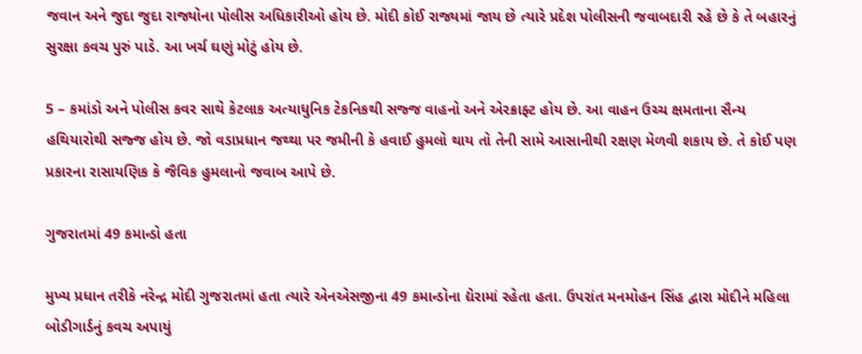જવાન અને જુદા જુદા રાજ્યોના પોલીસ અધિકારીઓ હોય છે. મોદી કોઈ રાજ્યમાં જાય છે ત્યારે પ્રદેશ પોલીસની જવાબદારી રહે છે કે તે બહારનું સુરક્ષા કવચ પુરું પાડે. આ ખર્ચ ઘણું મોટું હોય છે.

5 – કમાંડો અને પોલીસ કવર સાથે કેટલાક અત્યાધુનિક ટેકનિકથી સજ્જ વાહનો અને એરક્રાફ્ટ હોય છે. આ વાહન ઉચ્ચ ક્ષમતાના સૈન્ય હથિયારોથી સજ્જ હોય છે. જો વડાપ્રધાન જથ્થા પર જમીની કે હવાઈ હુમલો થાય તો તેની સામે આસાનીથી રક્ષણ મેળવી શકાય છે. તે કોઈ પણ પ્રકારના રાસાયણિક કે જૈવિક હુમલાનો જવાબ આપે છે.

ગુજરાતમાં 49 કમાન્ડો હતા

મુખ્ય પ્રધાન તરીકે નરેન્દ્ર મોદી ગુજરાતમાં હતા ત્યારે એનએસજીના 49 કમાન્ડોના દ્યેરામાં રહેતા હતા. ઉપરાંત મનમોહન સિંહ દ્વારા મોદીને મહિલા બોડીગાર્ડનું કવચ અપાયું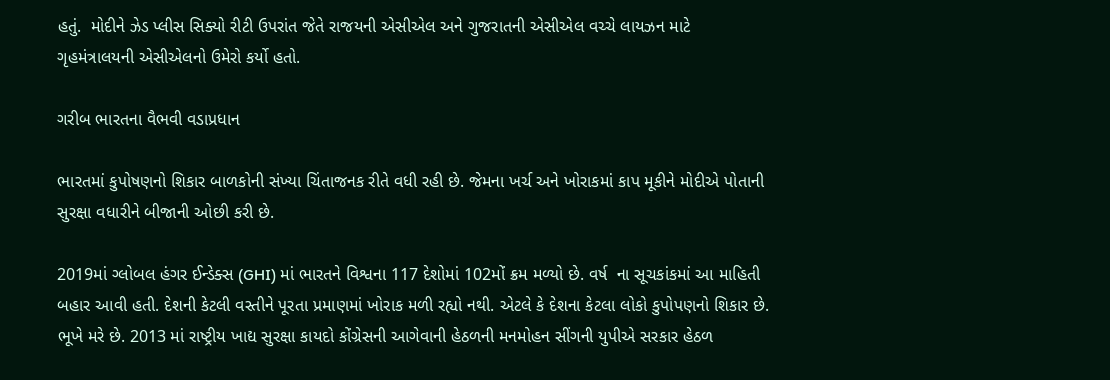હતું.  મોદીને ઝેડ પ્લીસ સિક્યો રીટી ઉપરાંત જેતે રાજયની એસીએલ અને ગુજરાતની એસીએલ વચ્‍ચે લાયઝન માટે ગૃહમંત્રાલયની એસીએલનો ઉમેરો કર્યો હતો.

ગરીબ ભારતના વૈભવી વડાપ્રધાન

ભારતમાં કુપોષણનો શિકાર બાળકોની સંખ્યા ચિંતાજનક રીતે વધી રહી છે. જેમના ખર્ચ અને ખોરાકમાં કાપ મૂકીને મોદીએ પોતાની સુરક્ષા વધારીને બીજાની ઓછી કરી છે.

2019માં ગ્લોબલ હંગર ઈન્ડેક્સ (GHI) માં ભારતને વિશ્વના 117 દેશોમાં 102મોં ક્રમ મળ્યો છે. વર્ષ  ના સૂચકાંકમાં આ માહિતી બહાર આવી હતી. દેશની કેટલી વસ્તીને પૂરતા પ્રમાણમાં ખોરાક મળી રહ્યો નથી. એટલે કે દેશના કેટલા લોકો કુપોપણનો શિકાર છે. ભૂખે મરે છે. 2013 માં રાષ્ટ્રીય ખાદ્ય સુરક્ષા કાયદો કોંગ્રેસની આગેવાની હેઠળની મનમોહન સીંગની યુપીએ સરકાર હેઠળ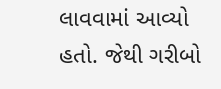લાવવામાં આવ્યો હતો. જેથી ગરીબો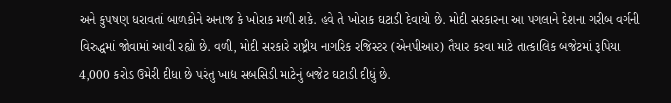અને કુપષણ ધરાવતાં બાળકોને અનાજ કે ખોરાક મળી શકે. હવે તે ખોરાક ઘટાડી દેવાયો છે. મોદી સરકારના આ પગલાને દેશના ગરીબ વર્ગની વિરુદ્ધમાં જોવામાં આવી રહ્યો છે. વળી, મોદી સરકારે રાષ્ટ્રીય નાગરિક રજિસ્ટર (એનપીઆર) તૈયાર કરવા માટે તાત્કાલિક બજેટમાં રૂપિયા 4,000 કરોડ ઉમેરી દીધા છે પરંતુ ખાદ્ય સબસિડી માટેનું બજેટ ઘટાડી દીધું છે.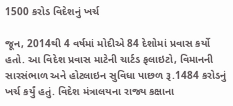1500 કરોડ વિદેશનું ખર્ચ

જૂન, 2014થી 4 વર્ષમાં મોદીએ 84 દેશોમાં પ્રવાસ કર્યો હતો. આ વિદેશ પ્રવાસ માટેની ચાર્ટડ ફલાઇટો, વિમાનની સારસંભાળ અને હોટલાઇન સુવિધા પાછળ રૂ.1484 કરોડનું ખર્ચ કર્યું હતું. વિદેશ મંત્રાલયના રાજ્ય કક્ષાના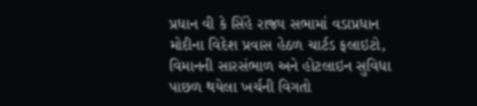પ્રધાન વી કે સિંહે રાજ્ય સભામાં વડાપ્રધાન મોદીના વિદેશ પ્રવાસ હેઠળ ચાર્ટડ ફલાઇટો, વિમાનની સારસંભાળ અને હોટલાઇન સુવિધા પાછળ થયેલા ખર્ચની વિગતો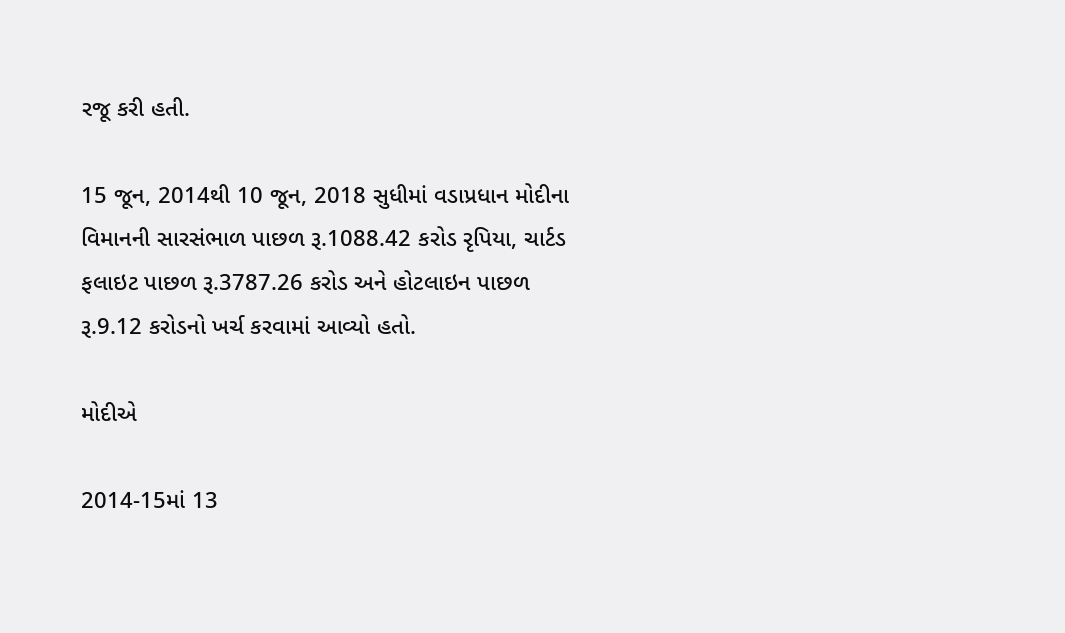રજૂ કરી હતી.

15 જૂન, 2014થી 10 જૂન, 2018 સુધીમાં વડાપ્રધાન મોદીના વિમાનની સારસંભાળ પાછળ રૂ.1088.42 કરોડ રૃપિયા, ચાર્ટડ ફલાઇટ પાછળ રૂ.3787.26 કરોડ અને હોટલાઇન પાછળ રૂ.9.12 કરોડનો ખર્ચ કરવામાં આવ્યો હતો.

મોદીએ

2014-15માં 13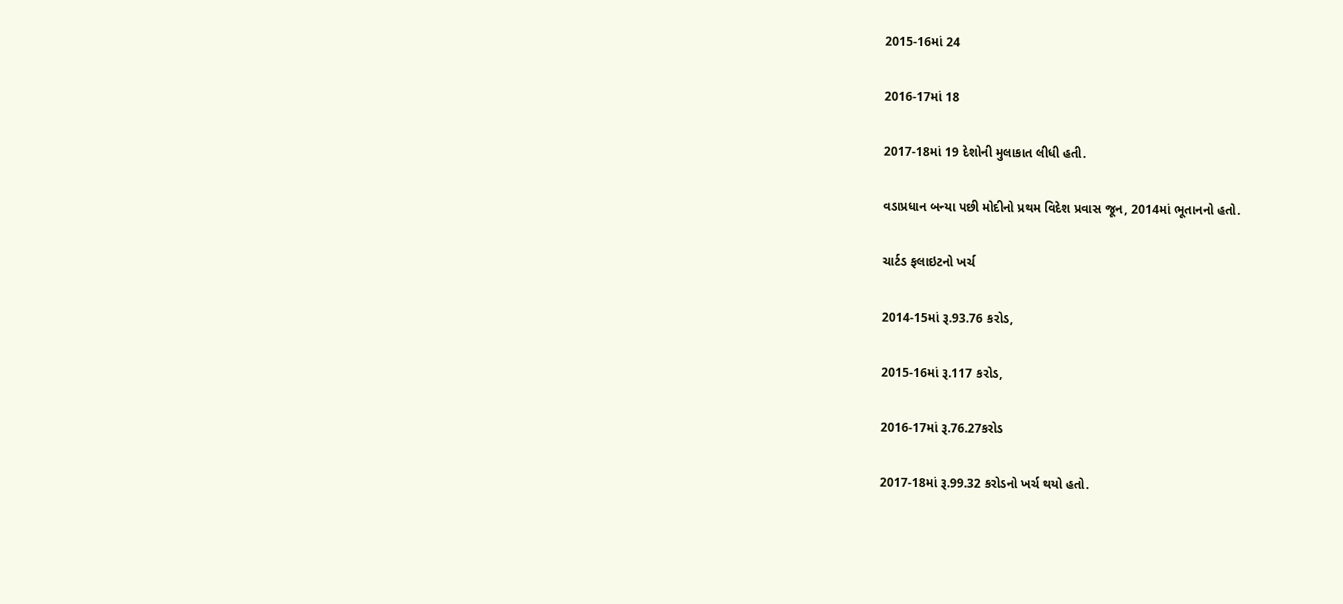2015-16માં 24

2016-17માં 18

2017-18માં 19 દેશોની મુલાકાત લીધી હતી.

વડાપ્રધાન બન્યા પછી મોદીનો પ્રથમ વિદેશ પ્રવાસ જૂન, 2014માં ભૂતાનનો હતો.

ચાર્ટડ ફલાઇટનો ખર્ચ

2014-15માં રૂ.93.76 કરોડ,

2015-16માં રૂ.117 કરોડ,

2016-17માં રૂ.76.27કરોડ

2017-18માં રૂ.99.32 કરોડનો ખર્ચ થયો હતો.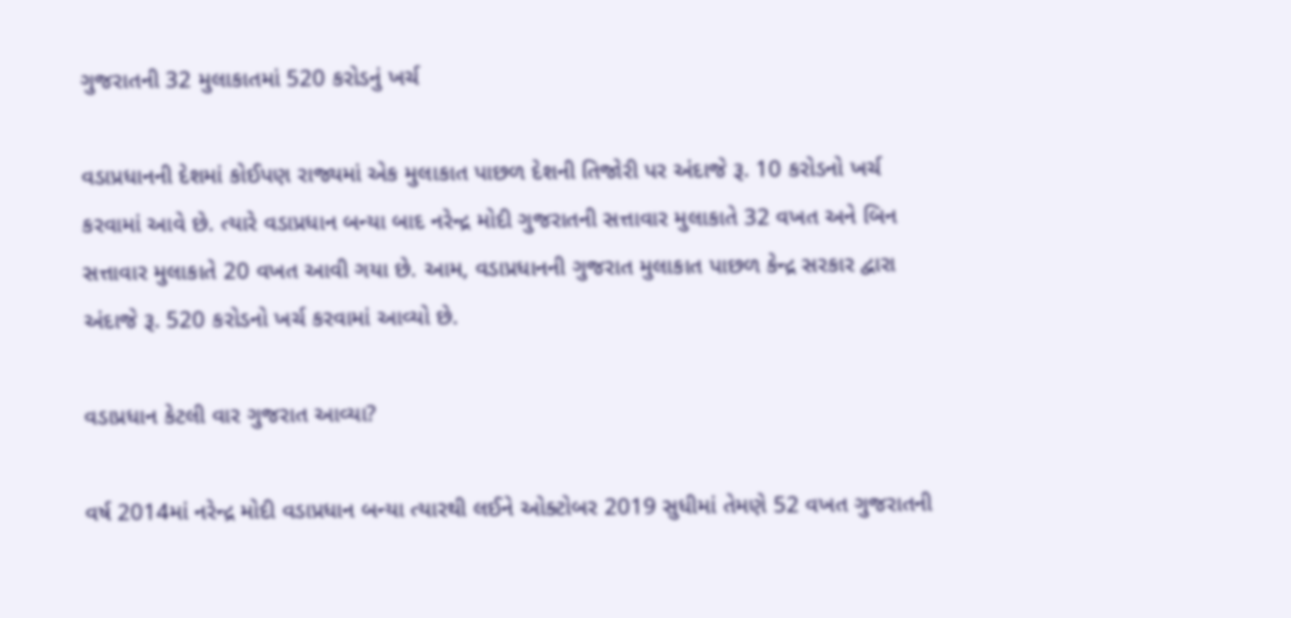ગુજરાતની 32 મુલાકાતમાં 520 કરોડનું ખર્ચ

વડાપ્રધાનની દેશમાં કોઈપણ રાજ્યમાં એક મુલાકાત પાછળ દેશની તિજોરી પર અંદાજે રૂ. 10 કરોડનો ખર્ચ કરવામાં આવે છે. ત્યારે વડાપ્રધાન બન્યા બાદ નરેન્દ્ર મોદી ગુજરાતની સત્તાવાર મુલાકાતે 32 વખત અને બિન સત્તાવાર મુલાકાતે 20 વખત આવી ગયા છે. આમ, વડાપ્રધાનની ગુજરાત મુલાકાત પાછળ કેન્દ્ર સરકાર દ્વારા અંદાજે રૂ. 520 કરોડનો ખર્ચ કરવામાં આવ્યો છે.

વડાપ્રધાન કેટલી વાર ગુજરાત આવ્યા?

વર્ષ 2014માં નરેન્દ્ર મોદી વડાપ્રધાન બન્યા ત્યારથી લઈને ઓક્ટોબર 2019 સુધીમાં તેમણે 52 વખત ગુજરાતની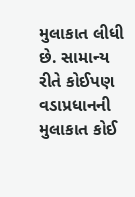મુલાકાત લીધી છે. સામાન્ય રીતે કોઈપણ વડાપ્રધાનની મુલાકાત કોઈ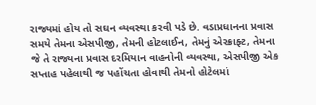રાજ્યમાં હોય તો સઘન વ્યવસ્થા કરવી પડે છે. વડાપ્રધાનના પ્રવાસ સમયે તેમના એસપીજી, તેમની હોટલાઈન, તેમનું એરક્રાફ્ટ, તેમના જે તે રાજ્યના પ્રવાસ દરમિયાન વાહનોની વ્યવસ્થા, એસપીજી એક સપ્તાહ પહેલાથી જ પહોંચતા હોવાથી તેમનો હોટેલમાં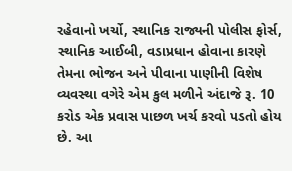રહેવાનો ખર્ચો, સ્થાનિક રાજ્યની પોલીસ ફોર્સ, સ્થાનિક આઈબી, વડાપ્રધાન હોવાના કારણે તેમના ભોજન અને પીવાના પાણીની વિશેષ વ્યવસ્થા વગેરે એમ કુલ મળીને અંદાજે રૂ. 10 કરોડ એક પ્રવાસ પાછળ ખર્ચ કરવો પડતો હોય છે. આ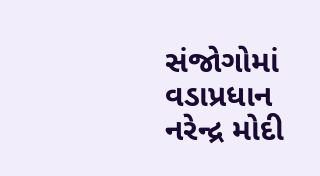સંજોગોમાં વડાપ્રધાન નરેન્દ્ર મોદી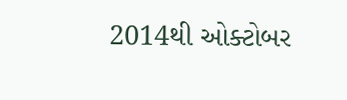2014થી ઓક્ટોબર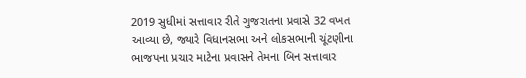2019 સુધીમાં સત્તાવાર રીતે ગુજરાતના પ્રવાસે 32 વખત આવ્યા છે, જ્યારે વિધાનસભા અને લોકસભાની ચૂંટણીના ભાજપના પ્રચાર માટેના પ્રવાસને તેમના બિન સત્તાવાર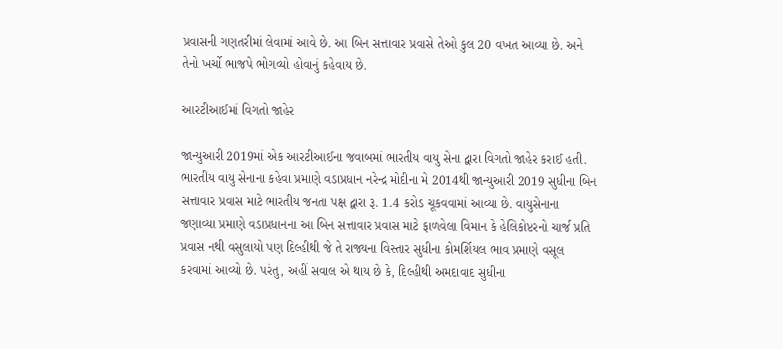પ્રવાસની ગણતરીમાં લેવામાં આવે છે. આ બિન સત્તાવાર પ્રવાસે તેઓ કુલ 20 વખત આવ્યા છે. અને તેનો ખર્ચો ભાજપે ભોગવ્યો હોવાનું કહેવાય છે.

આરટીઆઈમાં વિગતો જાહેર

જાન્યુઆરી 2019માં એક આરટીઆઈના જવાબમાં ભારતીય વાયુ સેના દ્વારા વિગતો જાહેર કરાઈ હતી. ભારતીય વાયુ સેનાના કહેવા પ્રમાણે વડાપ્રધાન નરેન્દ્ર મોદીના મે 2014થી જાન્યુઆરી 2019 સુધીના બિન સત્તાવાર પ્રવાસ માટે ભારતીય જનતા પક્ષ દ્વારા રૂ. 1.4 કરોડ ચૂકવવામાં આવ્યા છે. વાયુસેનાના જણાવ્યા પ્રમાણે વડાપ્રધાનના આ બિન સત્તાવાર પ્રવાસ માટે ફાળવેલા વિમાન કે હેલિકોપ્ટરનો ચાર્જ પ્રતિ પ્રવાસ નથી વસુલાયો પણ દિલ્હીથી જે તે રાજ્યના વિસ્તાર સુધીના કોમર્શિયલ ભાવ પ્રમાણે વસૂલ કરવામાં આવ્યો છે. પરંતુ, અહીં સવાલ એ થાય છે કે, દિલ્હીથી અમદાવાદ સુધીના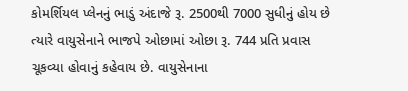કોમર્શિયલ પ્લેનનું ભાડું અંદાજે રૂ. 2500થી 7000 સુધીનું હોય છે ત્યારે વાયુસેનાને ભાજપે ઓછામાં ઓછા રૂ. 744 પ્રતિ પ્રવાસ ચૂકવ્યા હોવાનું કહેવાય છે. વાયુસેનાના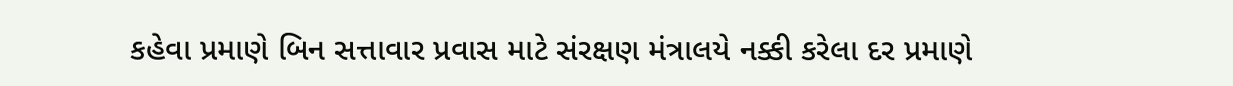કહેવા પ્રમાણે બિન સત્તાવાર પ્રવાસ માટે સંરક્ષણ મંત્રાલયે નક્કી કરેલા દર પ્રમાણે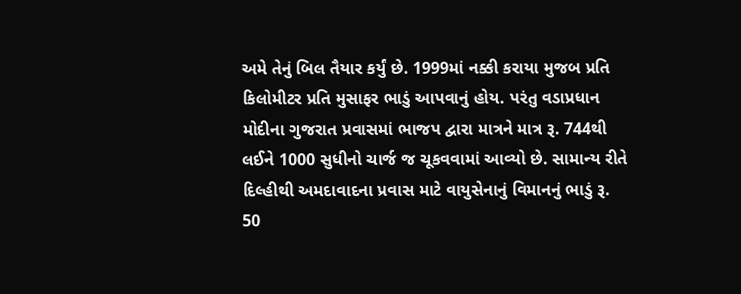અમે તેનું બિલ તૈયાર કર્યું છે. 1999માં નક્કી કરાયા મુજબ પ્રતિ કિલોમીટર પ્રતિ મુસાફર ભાડું આપવાનું હોય. પરંતુ વડાપ્રધાન મોદીના ગુજરાત પ્રવાસમાં ભાજપ દ્વારા માત્રને માત્ર રૂ. 744થી લઈને 1000 સુધીનો ચાર્જ જ ચૂકવવામાં આવ્યો છે. સામાન્ય રીતે દિલ્હીથી અમદાવાદના પ્રવાસ માટે વાયુસેનાનું વિમાનનું ભાડું રૂ. 50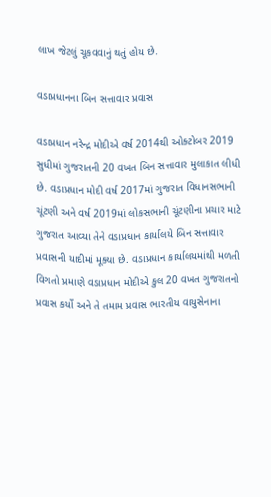લાખ જેટલું ચૂકવવાનું થતું હોય છે.

વડાપ્રધાનના બિન સત્તાવાર પ્રવાસ

વડાપ્રધાન નરેન્દ્ર મોદીએ વર્ષ 2014થી ઓક્ટોબર 2019 સુધીમાં ગુજરાતની 20 વખત બિન સત્તાવાર મુલાકાત લીધી છે. વડાપ્રધાન મોદી વર્ષ 2017માં ગુજરાત વિધાનસભાની ચૂંટણી અને વર્ષ 2019માં લોકસભાની ચૂંટણીના પ્રચાર માટે ગુજરાત આવ્યા તેને વડાપ્રધાન કાર્યાલયે બિન સત્તાવાર પ્રવાસની યાદીમાં મૂક્યા છે. વડાપ્રધાન કાર્યાલયમાંથી મળતી વિગતો પ્રમાણે વડાપ્રધાન મોદીએ કુલ 20 વખત ગુજરાતનો પ્રવાસ કર્યો અને તે તમામ પ્રવાસ ભારતીય વાયુસેનાના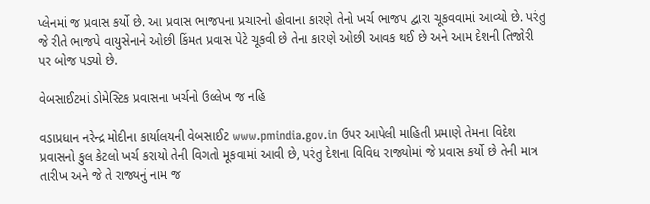પ્લેનમાં જ પ્રવાસ કર્યો છે. આ પ્રવાસ ભાજપના પ્રચારનો હોવાના કારણે તેનો ખર્ચ ભાજપ દ્વારા ચૂકવવામાં આવ્યો છે. પરંતુ જે રીતે ભાજપે વાયુસેનાને ઓછી કિંમત પ્રવાસ પેટે ચૂકવી છે તેના કારણે ઓછી આવક થઈ છે અને આમ દેશની તિજોરી પર બોજ પડ્યો છે.

વેબસાઈટમાં ડોમેસ્ટિક પ્રવાસના ખર્ચનો ઉલ્લેખ જ નહિ

વડાપ્રધાન નરેન્દ્ર મોદીના કાર્યાલયની વેબસાઈટ www.pmindia.gov.in ઉપર આપેલી માહિતી પ્રમાણે તેમના વિદેશ પ્રવાસનો કુલ કેટલો ખર્ચ કરાયો તેની વિગતો મૂકવામાં આવી છે, પરંતુ દેશના વિવિધ રાજ્યોમાં જે પ્રવાસ કર્યો છે તેની માત્ર તારીખ અને જે તે રાજ્યનું નામ જ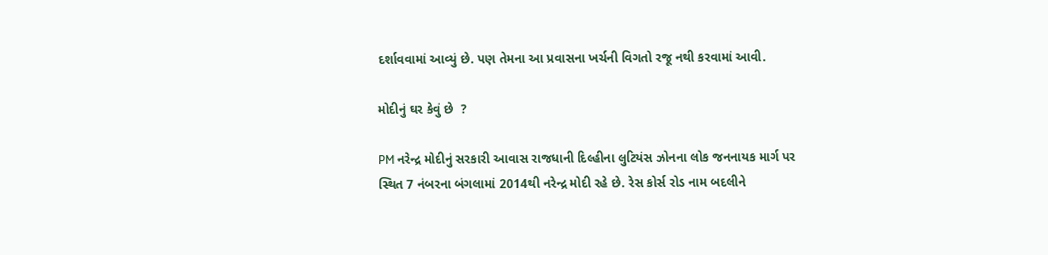દર્શાવવામાં આવ્યું છે. પણ તેમના આ પ્રવાસના ખર્ચની વિગતો રજૂ નથી કરવામાં આવી.

મોદીનું ઘર કેવું છે  ?

PM નરેન્દ્ર મોદીનું સરકારી આવાસ રાજધાની દિલ્હીના લુટિયંસ ઝોનના લોક જનનાયક માર્ગ પર સ્થિત 7 નંબરના બંગલામાં 2014થી નરેન્દ્ર મોદી રહે છે. રેસ કોર્સ રોડ નામ બદલીને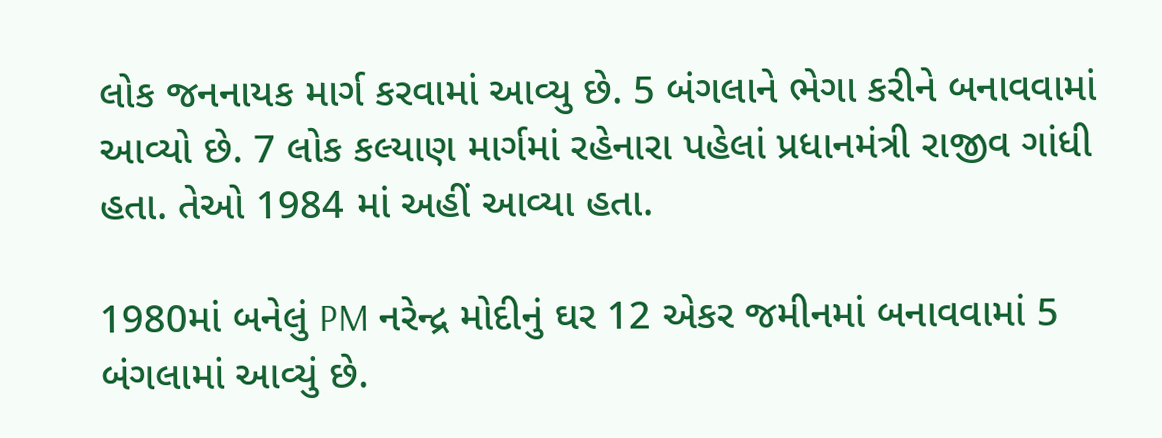લોક જનનાયક માર્ગ કરવામાં આવ્યુ છે. 5 બંગલાને ભેગા કરીને બનાવવામાં આવ્યો છે. 7 લોક કલ્યાણ માર્ગમાં રહેનારા પહેલાં પ્રધાનમંત્રી રાજીવ ગાંધી હતા. તેઓ 1984 માં અહીં આવ્યા હતા.

1980માં બનેલું PM નરેન્દ્ર મોદીનું ઘર 12 એકર જમીનમાં બનાવવામાં 5 બંગલામાં આવ્યું છે.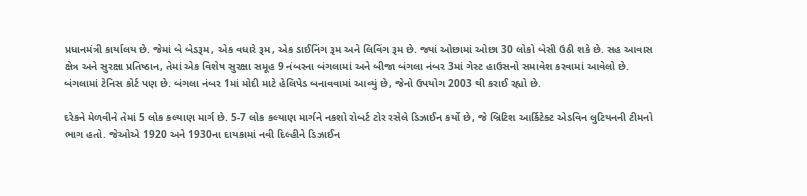પ્રધાનમંત્રી કાર્યાલય છે. જેમાં બે બેડરૂમ, એક વધારે રૂમ, એક ડાઈનિંગ રૂમ અને લિવિંગ રૂમ છે. જ્યાં ઓછામાં ઓછા 30 લોકો બેસી ઉઠી શકે છે. સહ આવાસ ક્ષેત્ર અને સુરક્ષા પ્રતિષ્ઠાન, તેમાં એક વિશેષ સુરક્ષા સમૂહ 9 નંબરના બંગલામાં અને બીજા બંગલા નંબર 3માં ગેસ્ટ હાઉસનો સમાવેશ કરવામાં આવેલો છે. બંગલામાં ટેનિસ કોર્ટ પણ છે. બંગલા નંબર 1માં મોદી માટે હેલિપેડ બનાવવામાં આવ્યું છે, જેનો ઉપયોગ 2003 થી કરાઈ રહ્યો છે.

દરેકને મેળવીને તેમાં 5 લોક કલ્યાણ માર્ગ છે. 5-7 લોક કલ્યાણ માર્ગને નકશો રોબર્ટ ટોર રસેલે ડિઝાઈન કર્યો છે, જે બ્રિટિશ આર્કિટેક્ટ એડવિન લુટિયનની ટીમનો ભાગ હતો. જેઓએ 1920 અને 1930ના દાયકામાં નવી દિલ્હીને ડિઝાઈન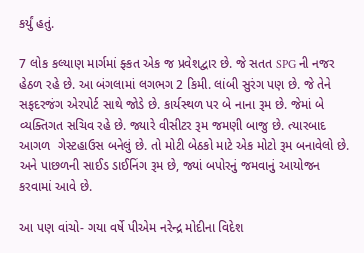કર્યું હતું.

7 લોક કલ્યાણ માર્ગમાં ફ્કત એક જ પ્રવેશદ્વાર છે. જે સતત SPG ની નજર હેઠળ રહે છે. આ બંગલામાં લગભગ 2 કિમી. લાંબી સુરંગ પણ છે. જે તેને સફદરજંગ એરપોર્ટ સાથે જોડે છે. કાર્યસ્થળ પર બે નાના રૂમ છે. જેમાં બે વ્યક્તિગત સચિવ રહે છે. જ્યારે વીસીટર રૂમ જમણી બાજુ છે. ત્યારબાદ આગળ  ગેસ્ટહાઉસ બનેલું છે. તો મોટી બેઠકો માટે એક મોટો રૂમ બનાવેલો છે. અને પાછળની સાઈડ ડાઈનિંગ રૂમ છે, જ્યાં બપોરનું જમવાનું આયોજન કરવામાં આવે છે.

આ પણ વાંચો- ગયા વર્ષે પીએમ નરેન્દ્ર મોદીના વિદેશ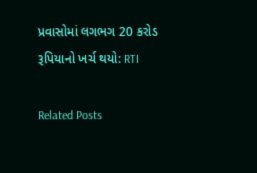પ્રવાસોમાં લગભગ 20 કરોડ રૂપિયાનો ખર્ચ થયો: RTI

Related Posts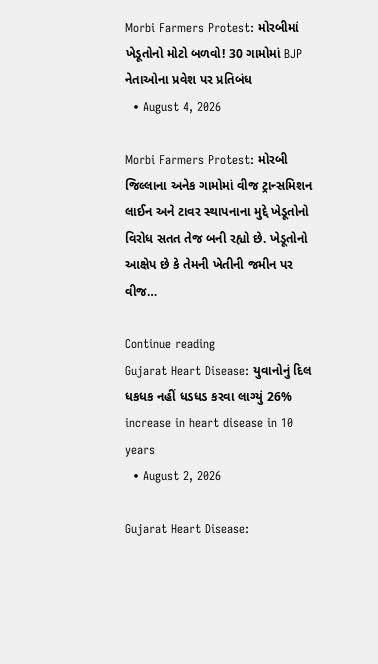Morbi Farmers Protest: મોરબીમાં ખેડૂતોનો મોટો બળવો! 30 ગામોમાં BJP નેતાઓના પ્રવેશ પર પ્રતિબંધ
  • August 4, 2026

Morbi Farmers Protest: મોરબી જિલ્લાના અનેક ગામોમાં વીજ ટ્રાન્સમિશન લાઈન અને ટાવર સ્થાપનાના મુદ્દે ખેડૂતોનો વિરોધ સતત તેજ બની રહ્યો છે. ખેડૂતોનો આક્ષેપ છે કે તેમની ખેતીની જમીન પર વીજ…

Continue reading
Gujarat Heart Disease: યુવાનોનું દિલ ધકધક નહીં ધડધડ કરવા લાગ્યું 26% increase in heart disease in 10 years
  • August 2, 2026

Gujarat Heart Disease: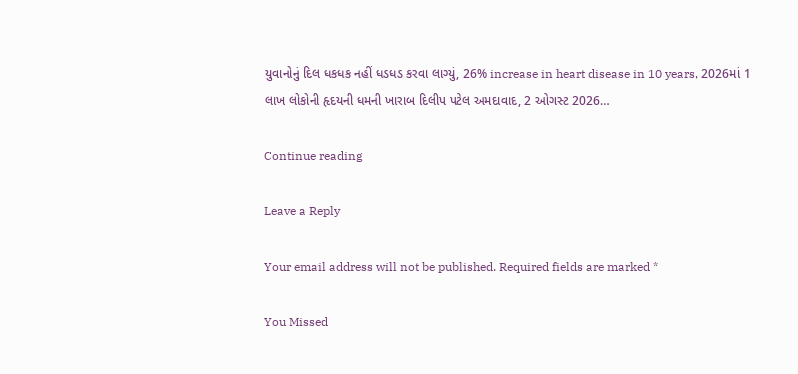યુવાનોનું દિલ ધકધક નહીં ધડધડ કરવા લાગ્યું, 26% increase in heart disease in 10 years, 2026માં 1 લાખ લોકોની હૃદયની ધમની ખારાબ દિલીપ પટેલ અમદાવાદ, 2 ઓગસ્ટ 2026…

Continue reading

Leave a Reply

Your email address will not be published. Required fields are marked *

You Missed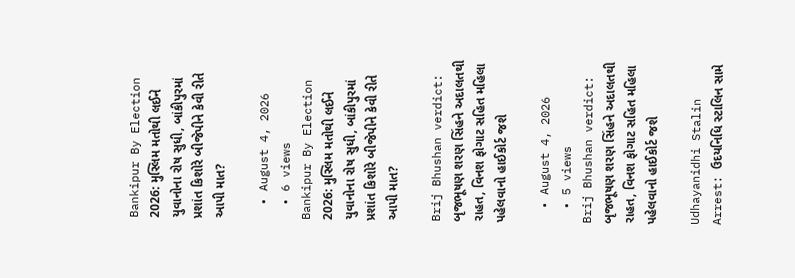Bankipur By Election 2026: મુસ્લિમ મતોથી લઈને યુવાનોના રોષ સુધી, બાંકીપુરમાં પ્રશાંત કિશોરે બીજેપીને કેવી રીતે આપી માત?

  • August 4, 2026
  • 6 views
Bankipur By Election 2026: મુસ્લિમ મતોથી લઈને યુવાનોના રોષ સુધી, બાંકીપુરમાં પ્રશાંત કિશોરે બીજેપીને કેવી રીતે આપી માત?

Brij Bhushan verdict: બૃજભૂષણ શરણ સિંહને અદાલતથી રાહત, વિનશ ફોગાટ સહિત મહિલા પહેલવાનો હાઈકોર્ટ જશે

  • August 4, 2026
  • 5 views
Brij Bhushan verdict: બૃજભૂષણ શરણ સિંહને અદાલતથી રાહત, વિનશ ફોગાટ સહિત મહિલા પહેલવાનો હાઈકોર્ટ જશે

Udhayanidhi Stalin Arrest: ઉદયનિધિ સ્ટાલિન સામે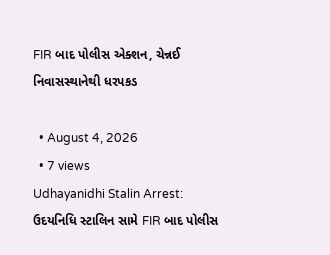FIR બાદ પોલીસ એક્શન, ચેન્નઈ નિવાસસ્થાનેથી ધરપકડ

  • August 4, 2026
  • 7 views
Udhayanidhi Stalin Arrest: ઉદયનિધિ સ્ટાલિન સામે FIR બાદ પોલીસ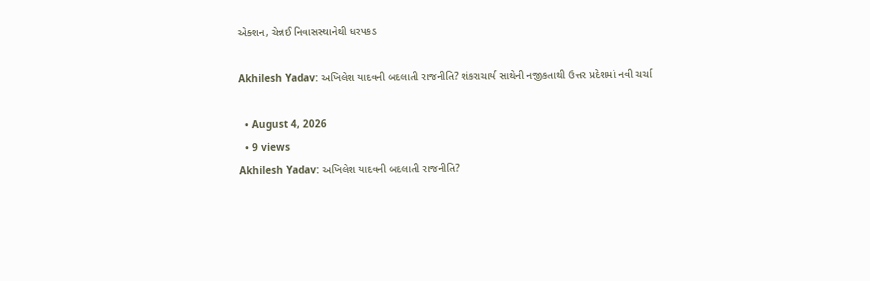એક્શન, ચેન્નઈ નિવાસસ્થાનેથી ધરપકડ

Akhilesh Yadav: અખિલેશ યાદવની બદલાતી રાજનીતિ? શંકરાચાર્ય સાથેની નજીકતાથી ઉત્તર પ્રદેશમાં નવી ચર્ચા

  • August 4, 2026
  • 9 views
Akhilesh Yadav: અખિલેશ યાદવની બદલાતી રાજનીતિ?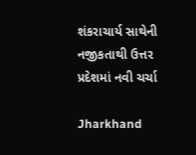શંકરાચાર્ય સાથેની નજીકતાથી ઉત્તર પ્રદેશમાં નવી ચર્ચા

Jharkhand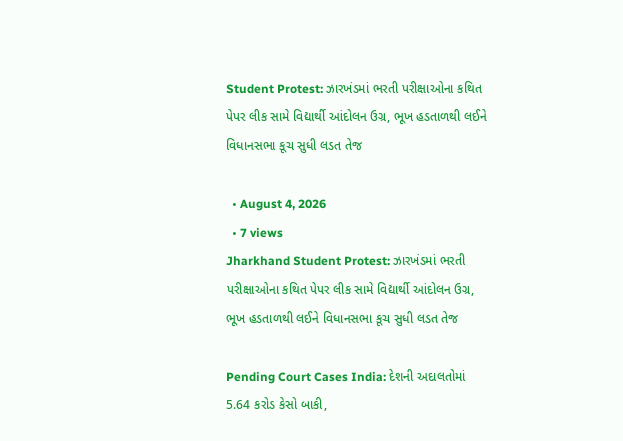Student Protest: ઝારખંડમાં ભરતી પરીક્ષાઓના કથિત પેપર લીક સામે વિદ્યાર્થી આંદોલન ઉગ્ર, ભૂખ હડતાળથી લઈને વિધાનસભા કૂચ સુધી લડત તેજ

  • August 4, 2026
  • 7 views
Jharkhand Student Protest: ઝારખંડમાં ભરતી પરીક્ષાઓના કથિત પેપર લીક સામે વિદ્યાર્થી આંદોલન ઉગ્ર, ભૂખ હડતાળથી લઈને વિધાનસભા કૂચ સુધી લડત તેજ

Pending Court Cases India: દેશની અદાલતોમાં 5.64 કરોડ કેસો બાકી,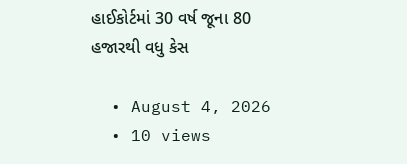હાઈકોર્ટમાં 30 વર્ષ જૂના 80 હજારથી વધુ કેસ

  • August 4, 2026
  • 10 views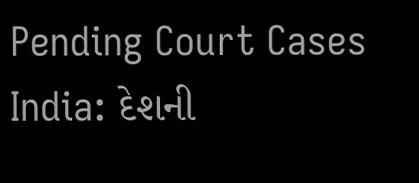Pending Court Cases India: દેશની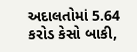અદાલતોમાં 5.64 કરોડ કેસો બાકી,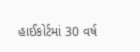હાઈકોર્ટમાં 30 વર્ષ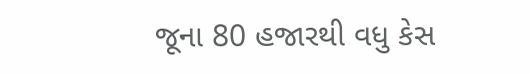જૂના 80 હજારથી વધુ કેસ